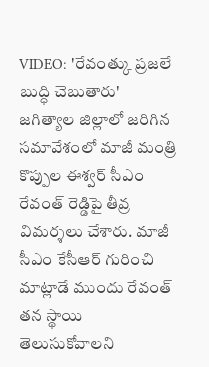VIDEO: 'రేవంత్కు ప్రజలే బుద్ధి చెబుతారు'
జగిత్యాల జిల్లాలో జరిగిన సమావేశంలో మాజీ మంత్రి కొప్పుల ఈశ్వర్ సీఎం రేవంత్ రెడ్డిపై తీవ్ర విమర్శలు చేశారు. మాజీ సీఎం కేసీఆర్ గురించి మాట్లాడే ముందు రేవంత్ తన స్థాయి తెలుసుకోవాలని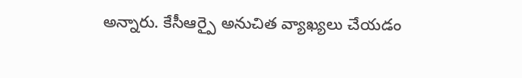అన్నారు. కేసీఆర్పై అనుచిత వ్యాఖ్యలు చేయడం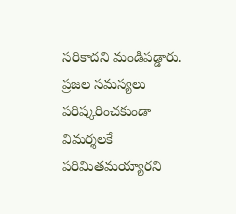సరికాదని మండిపడ్డారు. ప్రజల సమస్యలు పరిష్కరించకుండా విమర్శలకే పరిమితమయ్యారని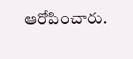ఆరోపించారు.